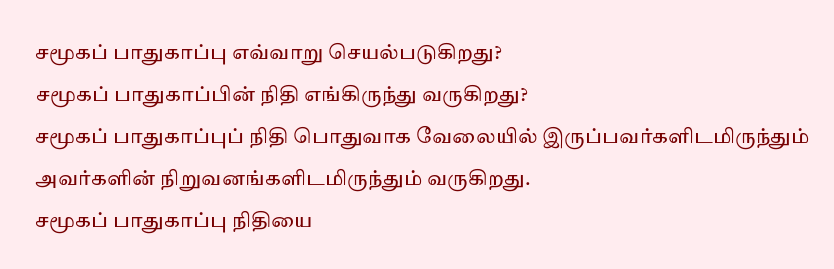சமூகப் பாதுகாப்பு எவ்வாறு செயல்படுகிறது?
சமூகப் பாதுகாப்பின் நிதி எங்கிருந்து வருகிறது?
சமூகப் பாதுகாப்புப் நிதி பொதுவாக வேலையில் இருப்பவர்களிடமிருந்தும் அவர்களின் நிறுவனங்களிடமிருந்தும் வருகிறது.
சமூகப் பாதுகாப்பு நிதியை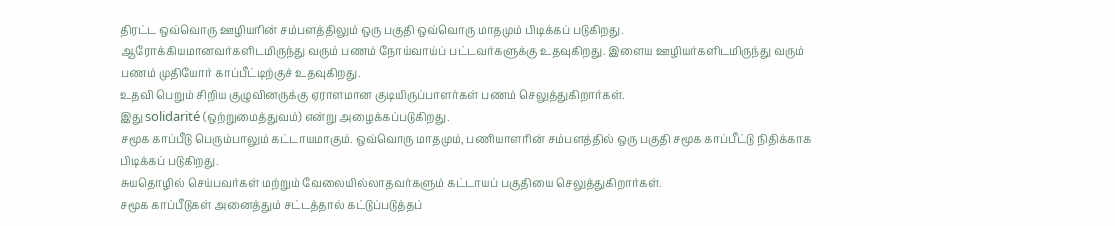திரட்ட ஒவ்வொரு ஊழியரின் சம்பளத்திலும் ஒரு பகுதி ஒவ்வொரு மாதமும் பிடிக்கப் படுகிறது.
ஆரோக்கியமானவர்களிடமிருந்து வரும் பணம் நோய்வாய்ப் பட்டவர்களுக்கு உதவுகிறது. இளைய ஊழியர்களிடமிருந்து வரும் பணம் முதியோர் காப்பீட்டிற்குச் உதவுகிறது.
உதவி பெறும் சிறிய குழுவினருக்கு ஏராளமான குடியிருப்பாளர்கள் பணம் செலுத்துகிறார்கள்.
இது solidarité (ஒற்றுமைத்துவம்) என்று அழைக்கப்படுகிறது.
சமூக காப்பீடு பெரும்பாலும் கட்டாயமாகும். ஒவ்வொரு மாதமும், பணியாளரின் சம்பளத்தில் ஒரு பகுதி சமூக காப்பீட்டு நிதிக்காக பிடிக்கப் படுகிறது.
சுயதொழில் செய்பவர்கள் மற்றும் வேலையில்லாதவர்களும் கட்டாயப் பகுதியை செலுத்துகிறார்கள்.
சமூக காப்பீடுகள் அனைத்தும் சட்டத்தால் கட்டுப்படுத்தப்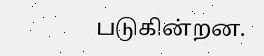படுகின்றன.